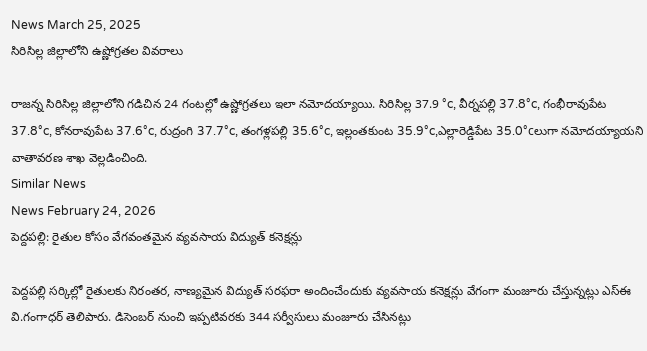News March 25, 2025
సిరిసిల్ల జిల్లాలోని ఉష్ణోగ్రతల వివరాలు

రాజన్న సిరిసిల్ల జిల్లాలోని గడిచిన 24 గంటల్లో ఉష్ణోగ్రతలు ఇలా నమోదయ్యాయి. సిరిసిల్ల 37.9 °c, వీర్నపల్లి 37.8°c, గంభీరావుపేట 37.8°c, కోనరావుపేట 37.6°c, రుద్రంగి 37.7°c, తంగళ్లపల్లి 35.6°c, ఇల్లంతకుంట 35.9°c,ఎల్లారెడ్డిపేట 35.0°cలుగా నమోదయ్యాయని వాతావరణ శాఖ వెల్లడించింది.
Similar News
News February 24, 2026
పెద్దపల్లి: రైతుల కోసం వేగవంతమైన వ్యవసాయ విద్యుత్ కనెక్షన్లు

పెద్దపల్లి సర్కిల్లో రైతులకు నిరంతర, నాణ్యమైన విద్యుత్ సరఫరా అందించేందుకు వ్యవసాయ కనెక్షన్లు వేగంగా మంజూరు చేస్తున్నట్లు ఎస్ఈ వి.గంగాధర్ తెలిపారు. డిసెంబర్ నుంచి ఇప్పటివరకు 344 సర్వీసులు మంజూరు చేసినట్లు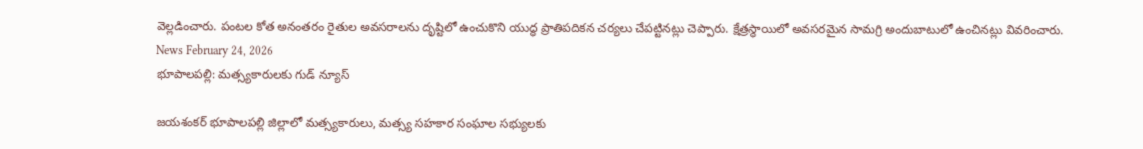వెల్లడించారు. పంటల కోత అనంతరం రైతుల అవసరాలను దృష్టిలో ఉంచుకొని యుద్ధ ప్రాతిపదికన చర్యలు చేపట్టినట్లు చెప్పారు. క్షేత్రస్థాయిలో అవసరమైన సామగ్రి అందుబాటులో ఉంచినట్లు వివరించారు.
News February 24, 2026
భూపాలపల్లి: మత్స్యకారులకు గుడ్ న్యూస్

జయశంకర్ భూపాలపల్లి జిల్లాలో మత్స్యకారులు, మత్స్య సహకార సంఘాల సభ్యులకు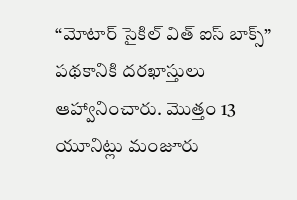“మోటార్ సైకిల్ విత్ ఐస్ బాక్స్” పథకానికి దరఖాస్తులు ఆహ్వానించారు. మొత్తం 13 యూనిట్లు మంజూరు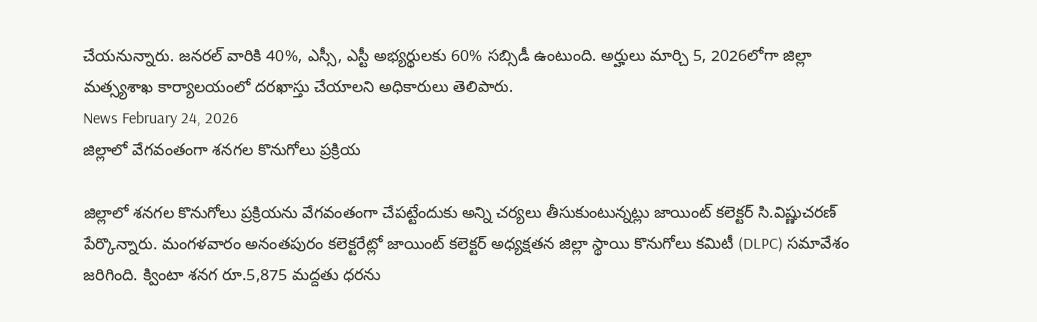చేయనున్నారు. జనరల్ వారికి 40%, ఎస్సీ, ఎస్టీ అభ్యర్థులకు 60% సబ్సిడీ ఉంటుంది. అర్హులు మార్చి 5, 2026లోగా జిల్లా మత్స్యశాఖ కార్యాలయంలో దరఖాస్తు చేయాలని అధికారులు తెలిపారు.
News February 24, 2026
జిల్లాలో వేగవంతంగా శనగల కొనుగోలు ప్రక్రియ

జిల్లాలో శనగల కొనుగోలు ప్రక్రియను వేగవంతంగా చేపట్టేందుకు అన్ని చర్యలు తీసుకుంటున్నట్లు జాయింట్ కలెక్టర్ సి.విష్ణుచరణ్ పేర్కొన్నారు. మంగళవారం అనంతపురం కలెక్టరేట్లో జాయింట్ కలెక్టర్ అధ్యక్షతన జిల్లా స్థాయి కొనుగోలు కమిటీ (DLPC) సమావేశం జరిగింది. క్వింటా శనగ రూ.5,875 మద్దతు ధరను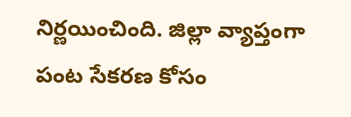నిర్ణయించింది. జిల్లా వ్యాప్తంగా పంట సేకరణ కోసం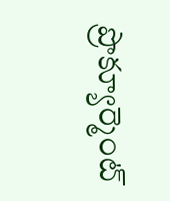ప్రొక్యూర్మెంట్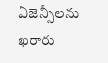ఏజెన్సీలను ఖరారు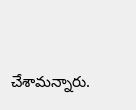చేశామన్నారు.